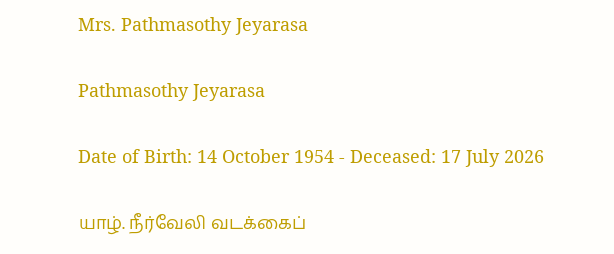Mrs. Pathmasothy Jeyarasa

Pathmasothy Jeyarasa

Date of Birth: 14 October 1954 - Deceased: 17 July 2026

யாழ். நீர்வேலி வடக்கைப்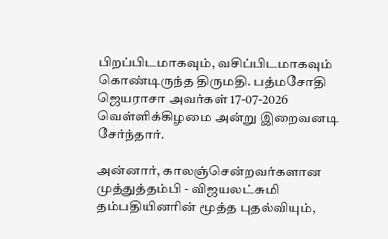பிறப்பிடமாகவும், வசிப்பிடமாகவும் கொண்டிருந்த திருமதி. பத்மசோதி ஜெயராசா அவர்கள் 17-07-2026 வெள்ளிக்கிழமை அன்று இறைவனடி சேர்ந்தார்.

அன்னார், காலஞ்சென்றவர்களான முத்துத்தம்பி - விஜயலட்சுமி தம்பதியினரின் மூத்த புதல்வியும்,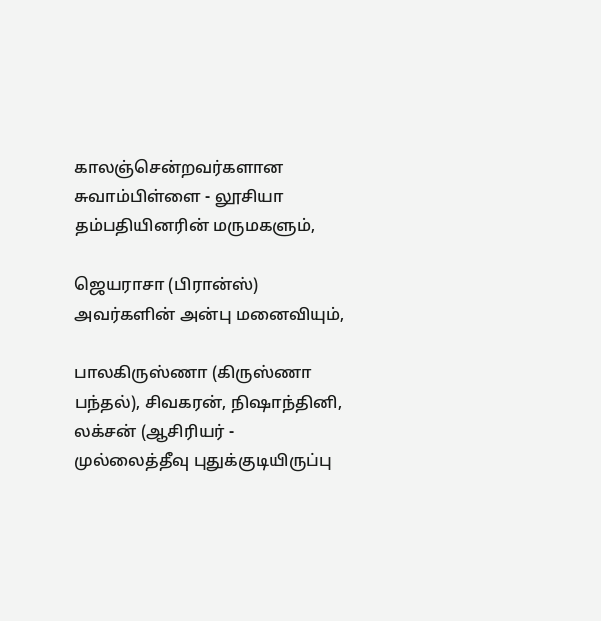காலஞ்சென்றவர்களான சுவாம்பிள்ளை - லூசியா தம்பதியினரின் மருமகளும்,

ஜெயராசா (பிரான்ஸ்) அவர்களின் அன்பு மனைவியும்,

பாலகிருஸ்ணா (கிருஸ்ணா பந்தல்), சிவகரன், நிஷாந்தினி, லக்சன் (ஆசிரியர் - முல்லைத்தீவு புதுக்குடியிருப்பு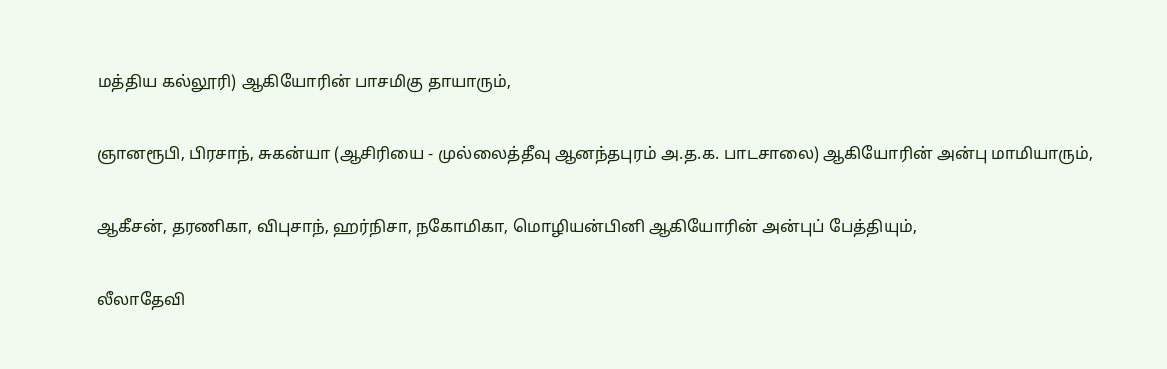மத்திய கல்லூரி) ஆகியோரின் பாசமிகு தாயாரும்,

ஞானரூபி, பிரசாந், சுகன்யா (ஆசிரியை - முல்லைத்தீவு ஆனந்தபுரம் அ.த.க. பாடசாலை) ஆகியோரின் அன்பு மாமியாரும்,

ஆகீசன், தரணிகா, விபுசாந், ஹர்நிசா, நகோமிகா, மொழியன்பினி ஆகியோரின் அன்புப் பேத்தியும்,

லீலாதேவி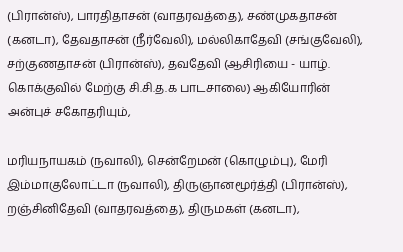(பிரான்ஸ்), பாரதிதாசன் (வாதரவத்தை), சண்முகதாசன் (கனடா), தேவதாசன் (நீர்வேலி), மல்லிகாதேவி (சங்குவேலி), சற்குணதாசன் (பிரான்ஸ்), தவதேவி (ஆசிரியை - யாழ். கொக்குவில் மேற்கு சி.சி.த.க பாடசாலை) ஆகியோரின் அன்புச் சகோதரியும்,

மரியநாயகம் (நவாலி), சென்றேமன் (கொழும்பு), மேரி இம்மாகுலோட்டா (நவாலி), திருஞானமூர்த்தி (பிரான்ஸ்), றஞ்சினிதேவி (வாதரவத்தை), திருமகள் (கனடா),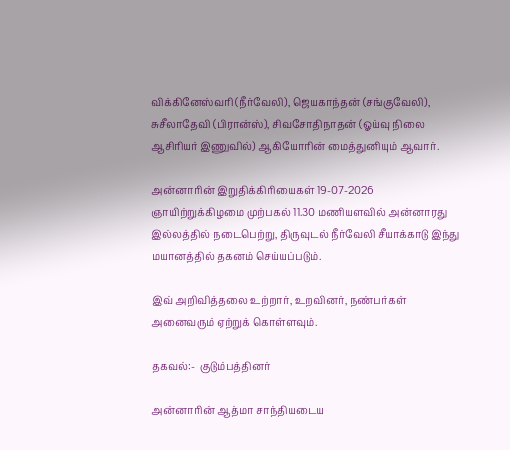விக்கினேஸ்வரி (நீர்வேலி), ஜெயகாந்தன் (சங்குவேலி), சுசீலாதேவி (பிரான்ஸ்), சிவசோதிநாதன் (ஓய்வு நிலை ஆசிரியர் இணுவில்) ஆகியோரின் மைத்துனியும் ஆவார்.

அன்னாரின் இறுதிக்கிரியைகள் 19-07-2026 ஞாயிற்றுக்கிழமை முற்பகல் 11.30 மணியளவில் அன்னாரது இல்லத்தில் நடைபெற்று, திருவுடல் நீர்வேலி சீயாக்காடு இந்து மயானத்தில் தகனம் செய்யப்படும்.

இவ் அறிவித்தலை உற்றார், உறவினர், நண்பர்கள் அனைவரும் ஏற்றுக் கொள்ளவும்.

தகவல்:-  குடும்பத்தினர்

அன்னாரின் ஆத்மா சாந்தியடைய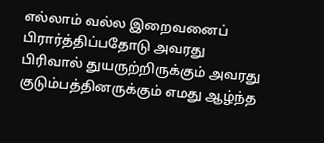எல்லாம் வல்ல இறைவனைப்  பிரார்த்திப்பதோடு அவரது பிரிவால் துயருற்றிருக்கும் அவரது குடும்பத்தினருக்கும் எமது ஆழ்ந்த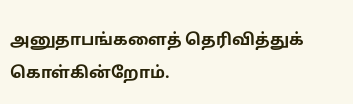அனுதாபங்களைத் தெரிவித்துக் கொள்கின்றோம்.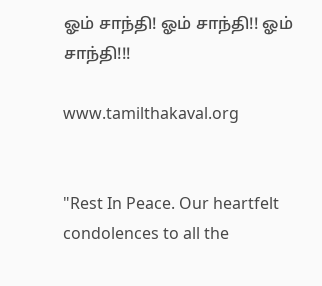ஓம் சாந்தி! ஓம் சாந்தி!! ஓம் சாந்தி!!!

www.tamilthakaval.org


"Rest In Peace. Our heartfelt condolences to all the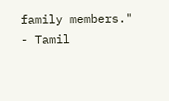family members."
- Tamil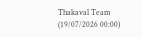Thakaval Team (19/07/2026 00:00)